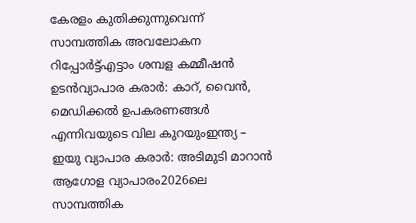കേരളം കുതിക്കുന്നുവെന്ന് സാമ്പത്തിക അവലോകന റിപ്പോർട്ട്‌എട്ടാം ശമ്പള കമ്മീഷന്‍ ഉടന്‍വ്യാപാര കരാർ: കാറ്, വൈൻ, മെഡിക്കൽ ഉപകരണങ്ങൾ എന്നിവയുടെ വില കുറയുംഇന്ത്യ – ഇയു വ്യാപാര കരാർ: അടിമുടി മാറാൻ ആഗോള വ്യാപാരം2026ലെ സാമ്പത്തിക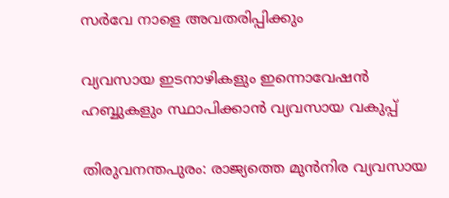സര്‍വേ നാളെ അവതരിപ്പിക്കും

വ്യവസായ ഇടനാഴികളും ഇന്നൊവേഷന്‍ ഹബ്ബുകളും സ്ഥാപിക്കാൻ വ്യവസായ വകുപ്പ്

തിരുവനന്തപുരം: രാജ്യത്തെ മുന്‍നിര വ്യവസായ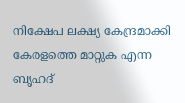നിക്ഷേപ ലക്ഷ്യ കേന്ദ്രമാക്കി കേരളത്തെ മാറ്റുക എന്ന ബൃഹദ്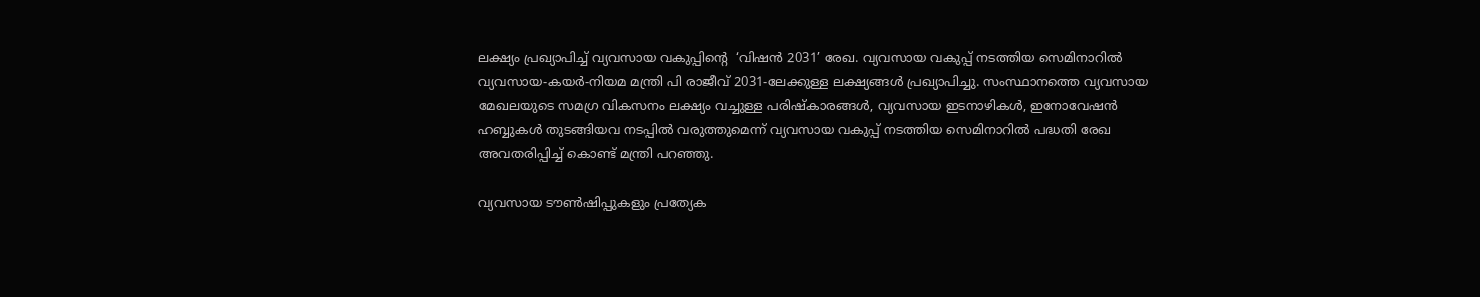ലക്ഷ്യം പ്രഖ്യാപിച്ച് വ്യവസായ വകുപ്പിന്‍റെ  ‘വിഷന്‍ 2031’ രേഖ. വ്യവസായ വകുപ്പ് നടത്തിയ സെമിനാറില്‍ വ്യവസായ-കയര്‍-നിയമ മന്ത്രി പി രാജീവ് 2031-ലേക്കുള്ള ലക്ഷ്യങ്ങള്‍ പ്രഖ്യാപിച്ചു. സംസ്ഥാനത്തെ വ്യവസായ മേഖലയുടെ സമഗ്ര വികസനം ലക്ഷ്യം വച്ചുള്ള പരിഷ്കാരങ്ങള്‍, വ്യവസായ ഇടനാഴികള്‍, ഇനോവേഷന്‍ ഹബ്ബുകള്‍ തുടങ്ങിയവ നടപ്പില്‍ വരുത്തുമെന്ന് വ്യവസായ വകുപ്പ് നടത്തിയ സെമിനാറില്‍ പദ്ധതി രേഖ അവതരിപ്പിച്ച് കൊണ്ട് മന്ത്രി പറഞ്ഞു.

വ്യവസായ ടൗണ്‍ഷിപ്പുകളും പ്രത്യേക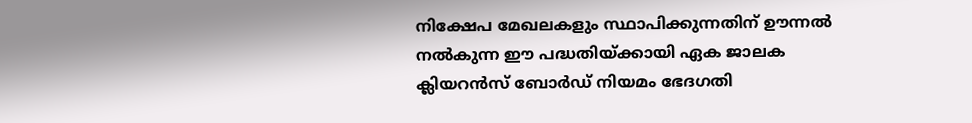നിക്ഷേപ മേഖലകളും സ്ഥാപിക്കുന്നതിന് ഊന്നല്‍ നല്‍കുന്ന ഈ പദ്ധതിയ്ക്കായി ഏക ജാലക ക്ലിയറന്‍സ് ബോര്‍ഡ് നിയമം ഭേദഗതി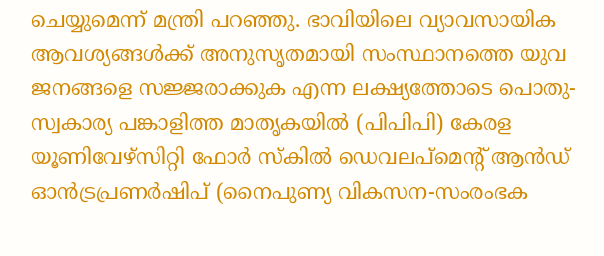ചെയ്യുമെന്ന് മന്ത്രി പറഞ്ഞു. ഭാവിയിലെ വ്യാവസായിക ആവശ്യങ്ങള്‍ക്ക് അനുസൃതമായി സംസ്ഥാനത്തെ യുവ ജനങ്ങളെ സജ്ജരാക്കുക എന്ന ലക്ഷ്യത്തോടെ പൊതു-സ്വകാര്യ പങ്കാളിത്ത മാതൃകയില്‍ (പിപിപി) കേരള യൂണിവേഴ്സിറ്റി ഫോര്‍ സ്കില്‍ ഡെവലപ്മെന്‍റ് ആന്‍ഡ് ഓൻട്രപ്രണര്‍ഷിപ് (നൈപുണ്യ വികസന-സംരംഭക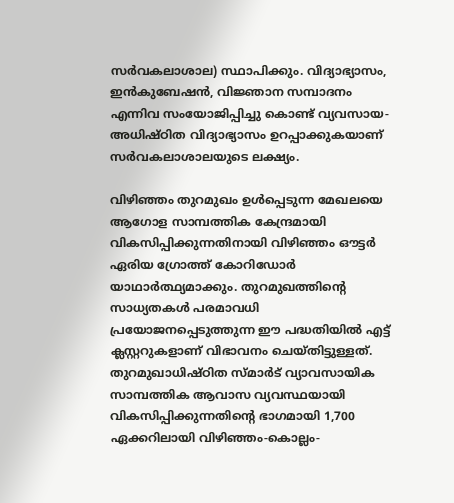സര്‍വകലാശാല) സ്ഥാപിക്കും. വിദ്യാഭ്യാസം, ഇന്‍കുബേഷന്‍, വിജ്ഞാന സമ്പാദനം എന്നിവ സംയോജിപ്പിച്ചു കൊണ്ട് വ്യവസായ-അധിഷ്ഠിത വിദ്യാഭ്യാസം ഉറപ്പാക്കുകയാണ് സര്‍വകലാശാലയുടെ ലക്ഷ്യം.

വിഴിഞ്ഞം തുറമുഖം ഉള്‍പ്പെടുന്ന മേഖലയെ ആഗോള സാമ്പത്തിക കേന്ദ്രമായി വികസിപ്പിക്കുന്നതിനായി വിഴിഞ്ഞം ഔട്ടര്‍ ഏരിയ ഗ്രോത്ത് കോറിഡോര്‍ യാഥാര്‍ത്ഥ്യമാക്കും. തുറമുഖത്തിന്‍റെ സാധ്യതകള്‍ പരമാവധി പ്രയോജനപ്പെടുത്തുന്ന ഈ പദ്ധതിയില്‍ എട്ട് ക്ലസ്റ്ററുകളാണ് വിഭാവനം ചെയ്തിട്ടുള്ളത്. തുറമുഖാധിഷ്ഠിത സ്മാര്‍ട് വ്യാവസായിക സാമ്പത്തിക ആവാസ വ്യവസ്ഥയായി വികസിപ്പിക്കുന്നതിന്‍റെ ഭാഗമായി 1,700 ഏക്കറിലായി വിഴിഞ്ഞം-കൊല്ലം-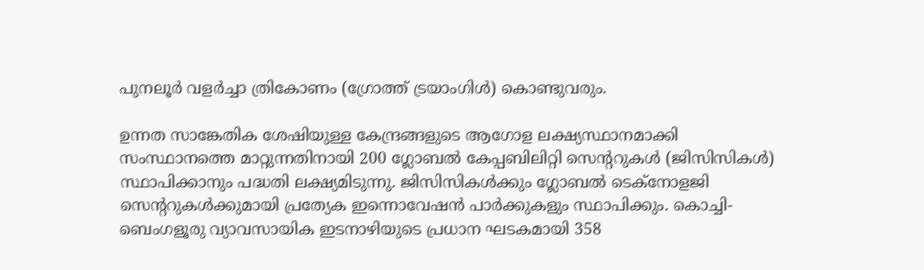പുനലൂര്‍ വളര്‍ച്ചാ ത്രികോണം (ഗ്രോത്ത് ട്രയാംഗിള്‍) കൊണ്ടുവരും.

ഉന്നത സാങ്കേതിക ശേഷിയുള്ള കേന്ദ്രങ്ങളുടെ ആഗോള ലക്ഷ്യസ്ഥാനമാക്കി സംസ്ഥാനത്തെ മാറ്റുന്നതിനായി 200 ഗ്ലോബല്‍ കേപ്പബിലിറ്റി സെന്‍ററുകള്‍ (ജിസിസികള്‍) സ്ഥാപിക്കാനും പദ്ധതി ലക്ഷ്യമിടുന്നു. ജിസിസികള്‍ക്കും ഗ്ലോബല്‍ ടെക്നോളജി സെന്‍ററുകള്‍ക്കുമായി പ്രത്യേക ഇന്നൊവേഷന്‍ പാര്‍ക്കുകളും സ്ഥാപിക്കും. കൊച്ചി-ബെംഗളൂരു വ്യാവസായിക ഇടനാഴിയുടെ പ്രധാന ഘടകമായി 358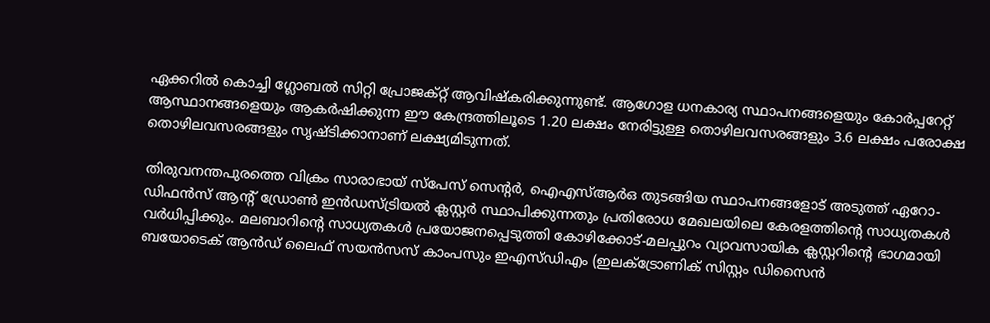ഏക്കറില്‍ കൊച്ചി ഗ്ലോബല്‍ സിറ്റി പ്രോജക്റ്റ് ആവിഷ്കരിക്കുന്നുണ്ട്. ആഗോള ധനകാര്യ സ്ഥാപനങ്ങളെയും കോര്‍പ്പറേറ്റ് ആസ്ഥാനങ്ങളെയും ആകര്‍ഷിക്കുന്ന ഈ കേന്ദ്രത്തിലൂടെ 1.20 ലക്ഷം നേരിട്ടുള്ള തൊഴിലവസരങ്ങളും 3.6 ലക്ഷം പരോക്ഷ തൊഴിലവസരങ്ങളും സൃഷ്ടിക്കാനാണ് ലക്ഷ്യമിടുന്നത്.

തിരുവനന്തപുരത്തെ വിക്രം സാരാഭായ് സ്പേസ് സെന്‍റര്‍, ഐഎസ്ആര്‍ഒ തുടങ്ങിയ സ്ഥാപനങ്ങളോട് അടുത്ത് ഏറോ-ഡിഫന്‍സ് ആന്‍റ് ഡ്രോണ്‍ ഇന്‍ഡസ്ട്രിയല്‍ ക്ലസ്റ്റര്‍ സ്ഥാപിക്കുന്നതും പ്രതിരോധ മേഖലയിലെ കേരളത്തിന്‍റെ സാധ്യതകള്‍ വര്‍ധിപ്പിക്കും. മലബാറിന്‍റെ സാധ്യതകള്‍ പ്രയോജനപ്പെടുത്തി കോഴിക്കോട്-മലപ്പുറം വ്യാവസായിക ക്ലസ്റ്ററിന്‍റെ ഭാഗമായി ബയോടെക് ആന്‍ഡ് ലൈഫ് സയന്‍സസ് കാംപസും ഇഎസ്ഡിഎം (ഇലക്ട്രോണിക് സിസ്റ്റം ഡിസൈന്‍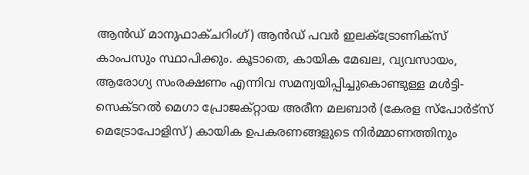ആന്‍ഡ് മാനുഫാക്ചറിംഗ്) ആന്‍ഡ് പവര്‍ ഇലക്ട്രോണിക്സ് കാംപസും സ്ഥാപിക്കും. കൂടാതെ, കായിക മേഖല, വ്യവസായം, ആരോഗ്യ സംരക്ഷണം എന്നിവ സമന്വയിപ്പിച്ചുകൊണ്ടുള്ള മള്‍ട്ടി-സെക്ടറല്‍ മെഗാ പ്രോജക്റ്റായ അരീന മലബാര്‍ (കേരള സ്പോര്‍ട്സ് മെട്രോപോളിസ്) കായിക ഉപകരണങ്ങളുടെ നിര്‍മ്മാണത്തിനും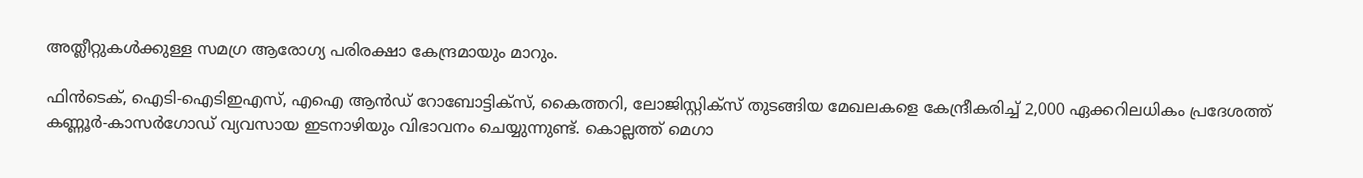അത്ലീറ്റുകള്‍ക്കുള്ള സമഗ്ര ആരോഗ്യ പരിരക്ഷാ കേന്ദ്രമായും മാറും.

ഫിന്‍ടെക്, ഐടി-ഐടിഇഎസ്, എഐ ആന്‍ഡ് റോബോട്ടിക്സ്, കൈത്തറി, ലോജിസ്റ്റിക്സ് തുടങ്ങിയ മേഖലകളെ കേന്ദ്രീകരിച്ച് 2,000 ഏക്കറിലധികം പ്രദേശത്ത് കണ്ണൂര്‍-കാസര്‍ഗോഡ് വ്യവസായ ഇടനാഴിയും വിഭാവനം ചെയ്യുന്നുണ്ട്. കൊല്ലത്ത് മെഗാ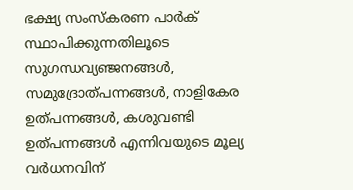ഭക്ഷ്യ സംസ്കരണ പാര്‍ക് സ്ഥാപിക്കുന്നതിലൂടെ സുഗന്ധവ്യഞ്ജനങ്ങള്‍, സമുദ്രോത്പന്നങ്ങള്‍, നാളികേര ഉത്പന്നങ്ങള്‍, കശുവണ്ടി ഉത്പന്നങ്ങള്‍ എന്നിവയുടെ മൂല്യ വര്‍ധനവിന്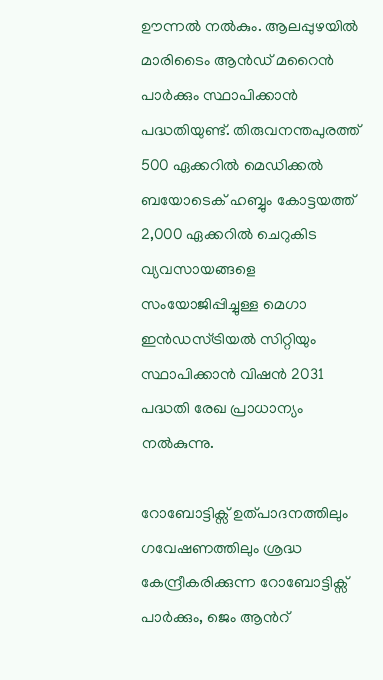ഊന്നല്‍ നല്‍കും. ആലപ്പുഴയില്‍ മാരിടൈം ആൻഡ് മറൈന്‍ പാര്‍ക്കും സ്ഥാപിക്കാന്‍ പദ്ധതിയുണ്ട്. തിരുവനന്തപുരത്ത് 500 ഏക്കറില്‍ മെഡിക്കല്‍ ബയോടെക് ഹബ്ബും കോട്ടയത്ത് 2,000 ഏക്കറില്‍ ചെറുകിട വ്യവസായങ്ങളെ സംയോജിപ്പിച്ചുള്ള മെഗാ ഇന്‍ഡസ്ട്രിയല്‍ സിറ്റിയും സ്ഥാപിക്കാന്‍ വിഷന്‍ 2031 പദ്ധതി രേഖ പ്രാധാന്യം നല്‍കുന്നു.

റോബോട്ടിക്സ് ഉത്പാദനത്തിലും ഗവേഷണത്തിലും ശ്രദ്ധ കേന്ദ്രീകരിക്കുന്ന റോബോട്ടിക്സ് പാര്‍ക്കും, ജെം ആന്‍റ്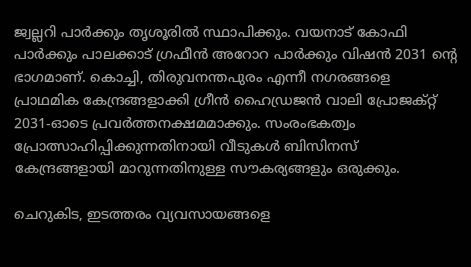ജ്വല്ലറി പാര്‍ക്കും തൃശൂരില്‍ സ്ഥാപിക്കും. വയനാട് കോഫി പാര്‍ക്കും പാലക്കാട് ഗ്രഫീന്‍ അറോറ പാര്‍ക്കും വിഷന്‍ 2031 ന്‍റെ ഭാഗമാണ്. കൊച്ചി, തിരുവനന്തപുരം എന്നീ നഗരങ്ങളെ പ്രാഥമിക കേന്ദ്രങ്ങളാക്കി ഗ്രീന്‍ ഹൈഡ്രജന്‍ വാലി പ്രോജക്റ്റ് 2031-ഓടെ പ്രവര്‍ത്തനക്ഷമമാക്കും. സംരംഭകത്വം പ്രോത്സാഹിപ്പിക്കുന്നതിനായി വീടുകള്‍ ബിസിനസ് കേന്ദ്രങ്ങളായി മാറുന്നതിനുള്ള സൗകര്യങ്ങളും ഒരുക്കും.

ചെറുകിട, ഇടത്തരം വ്യവസായങ്ങളെ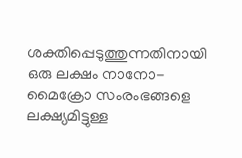ശക്തിപ്പെടുത്തുന്നതിനായി ഒരു ലക്ഷം നാനോ-മൈക്രോ സംരംഭങ്ങളെ ലക്ഷ്യമിട്ടുള്ള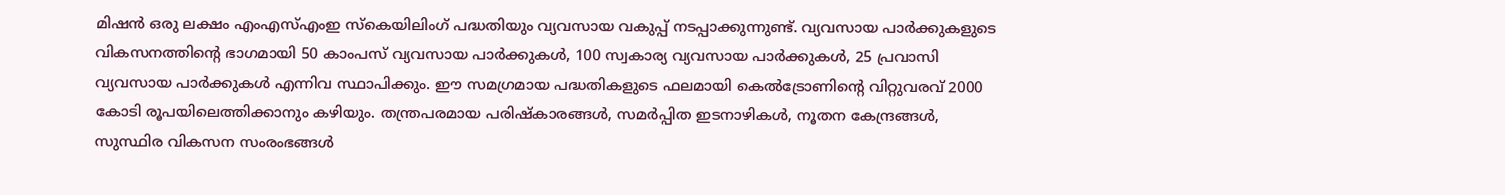മിഷന്‍ ഒരു ലക്ഷം എംഎസ്എംഇ സ്കെയിലിംഗ് പദ്ധതിയും വ്യവസായ വകുപ്പ് നടപ്പാക്കുന്നുണ്ട്. വ്യവസായ പാര്‍ക്കുകളുടെ വികസനത്തിന്‍റെ ഭാഗമായി 50 കാംപസ് വ്യവസായ പാര്‍ക്കുകള്‍, 100 സ്വകാര്യ വ്യവസായ പാര്‍ക്കുകള്‍, 25 പ്രവാസി വ്യവസായ പാര്‍ക്കുകള്‍ എന്നിവ സ്ഥാപിക്കും. ഈ സമഗ്രമായ പദ്ധതികളുടെ ഫലമായി കെല്‍ട്രോണിന്‍റെ വിറ്റുവരവ് 2000 കോടി രൂപയിലെത്തിക്കാനും കഴിയും. തന്ത്രപരമായ പരിഷ്കാരങ്ങള്‍, സമര്‍പ്പിത ഇടനാഴികള്‍, നൂതന കേന്ദ്രങ്ങള്‍, സുസ്ഥിര വികസന സംരംഭങ്ങള്‍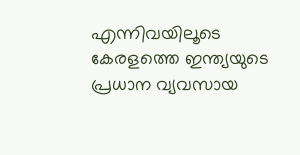എന്നിവയിലൂടെ കേരളത്തെ ഇന്ത്യയുടെ പ്രധാന വ്യവസായ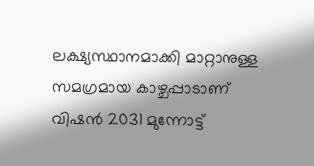ലക്ഷ്യസ്ഥാനമാക്കി മാറ്റാനുള്ള സമഗ്രമായ കാഴ്ചപ്പാടാണ് വിഷന്‍ 2031 മുന്നോട്ട്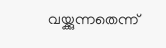വയ്ക്കുന്നതെന്ന്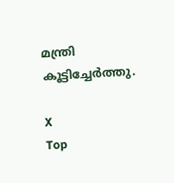മന്ത്രി കൂട്ടിച്ചേര്‍ത്തു.

X
Top